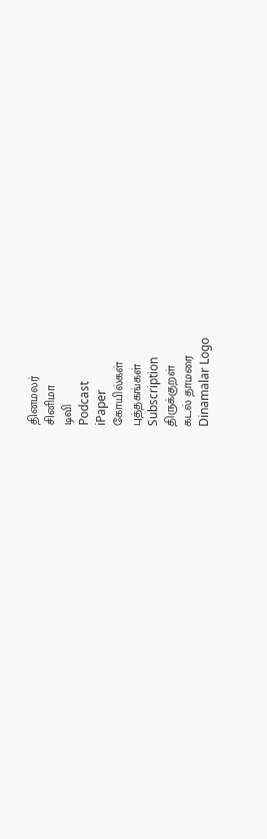தினமலர்
சினிமா
டிவி
Podcast
iPaper
கோயில்கள்
புத்தகங்கள்
Subscription
திருக்குறள்
கடல் தாமரை
Dinamalar Logo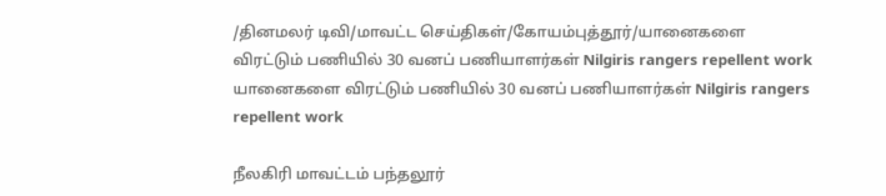/தினமலர் டிவி/மாவட்ட செய்திகள்/கோயம்புத்தூர்/யானைகளை விரட்டும் பணியில் 30 வனப் பணியாளர்கள் Nilgiris rangers repellent work
யானைகளை விரட்டும் பணியில் 30 வனப் பணியாளர்கள் Nilgiris rangers repellent work

நீலகிரி மாவட்டம் பந்தலூர்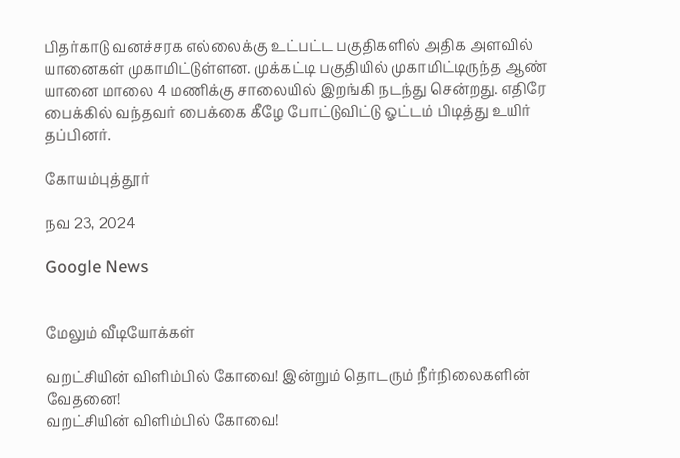பிதர்காடு வனச்சரக எல்லைக்கு உட்பட்ட பகுதிகளில் அதிக அளவில் யானைகள் முகாமிட்டுள்ளன. முக்கட்டி பகுதியில் முகாமிட்டிருந்த ஆண் யானை மாலை 4 மணிக்கு சாலையில் இறங்கி நடந்து சென்றது. எதிரே பைக்கில் வந்தவர் பைக்கை கீழே போட்டுவிட்டு ஓட்டம் பிடித்து உயிர் தப்பினர்.

கோயம்புத்தூர்

நவ 23, 2024

Google News


மேலும் வீடியோக்கள்

வறட்சியின் விளிம்பில் கோவை! இன்றும் தொடரும் நீர்நிலைகளின் வேதனை!
வறட்சியின் விளிம்பில் கோவை!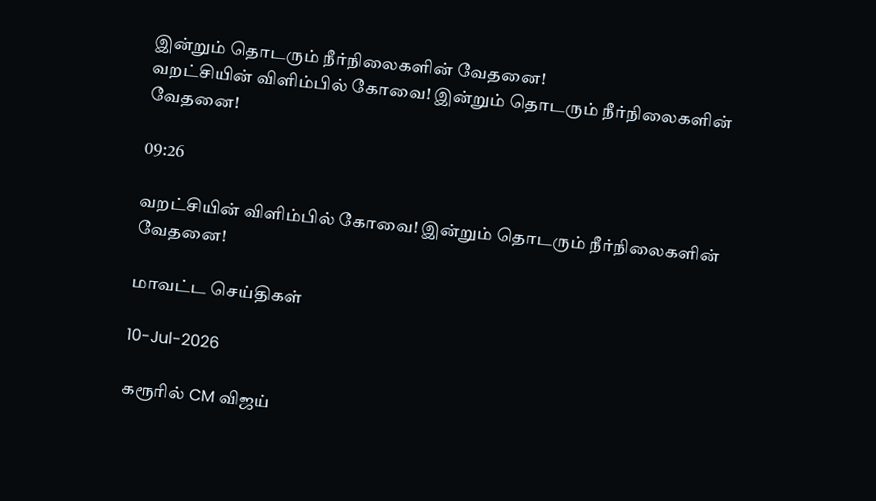இன்றும் தொடரும் நீர்நிலைகளின் வேதனை!
வறட்சியின் விளிம்பில் கோவை! இன்றும் தொடரும் நீர்நிலைகளின் வேதனை!

09:26

வறட்சியின் விளிம்பில் கோவை! இன்றும் தொடரும் நீர்நிலைகளின் வேதனை!

மாவட்ட செய்திகள்

10-Jul-2026

கரூரில் CM விஜய்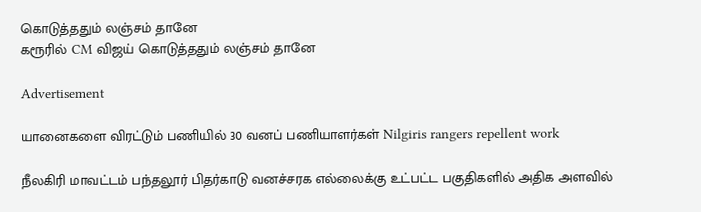கொடுத்ததும் லஞ்சம் தானே
கரூரில் CM விஜய் கொடுத்ததும் லஞ்சம் தானே

Advertisement

யானைகளை விரட்டும் பணியில் 30 வனப் பணியாளர்கள் Nilgiris rangers repellent work

நீலகிரி மாவட்டம் பந்தலூர் பிதர்காடு வனச்சரக எல்லைக்கு உட்பட்ட பகுதிகளில் அதிக அளவில்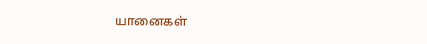யானைகள்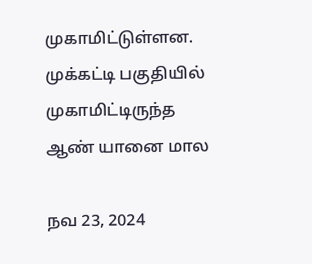முகாமிட்டுள்ளன. முக்கட்டி பகுதியில் முகாமிட்டிருந்த ஆண் யானை மால

நவ 23, 2024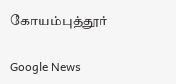கோயம்புத்தூர்

Google News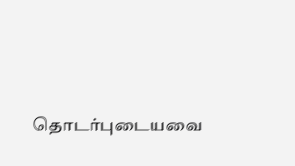தொடர்புடையவை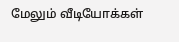மேலும் வீடியோக்கள்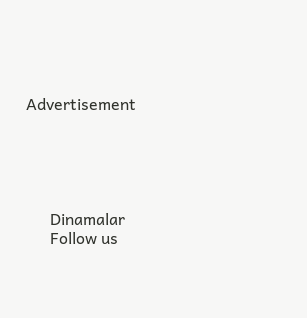Advertisement





      Dinamalar
      Follow us